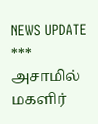NEWS UPDATE *** அசாமில் மகளிர்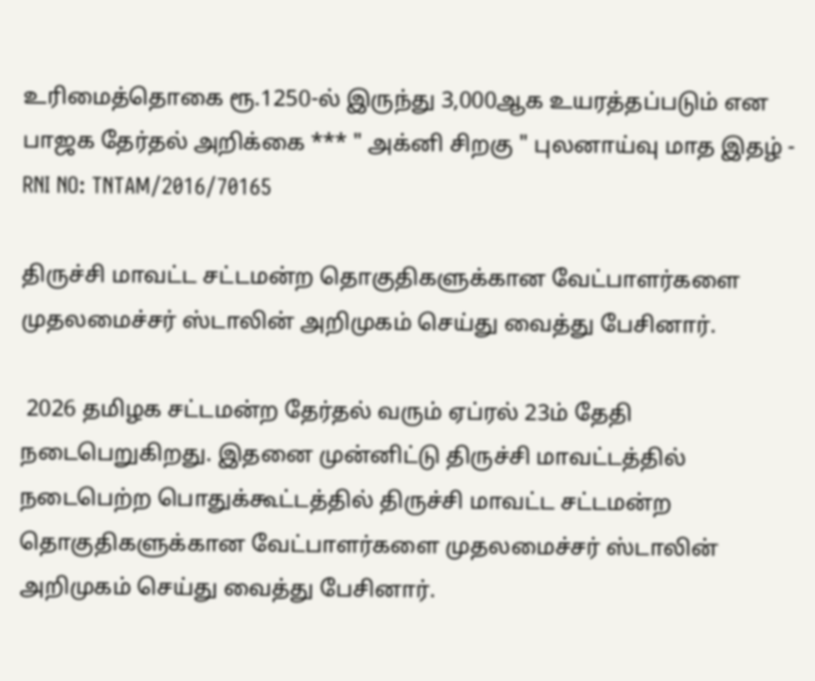உரிமைத்தொகை ரூ.1250-ல் இருந்து 3,000ஆக உயரத்தப்படும் என பாஜக தேர்தல் அறிக்கை *** " அக்னி சிறகு " புலனாய்வு மாத இதழ் - RNI NO: TNTAM/2016/70165

திருச்சி மாவட்ட சட்டமன்ற தொகுதிகளுக்கான வேட்பாளர்களை முதலமைச்சர் ஸ்டாலின் அறிமுகம் செய்து வைத்து பேசினார்.

 2026 தமிழக சட்டமன்ற தேர்தல் வரும் ஏப்ரல் 23ம் தேதி நடைபெறுகிறது. இதனை முன்னிட்டு திருச்சி மாவட்டத்தில் நடைபெற்ற பொதுக்கூட்டத்தில் திருச்சி மாவட்ட சட்டமன்ற தொகுதிகளுக்கான வேட்பாளர்களை முதலமைச்சர் ஸ்டாலின் அறிமுகம் செய்து வைத்து பேசினார்.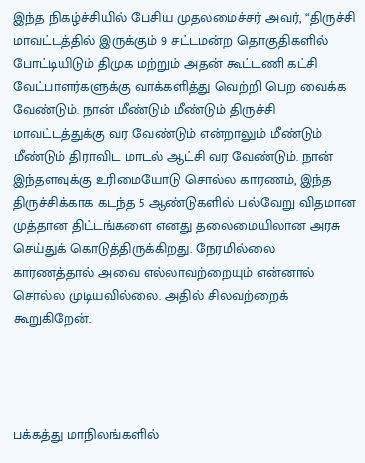இந்த நிகழ்ச்சியில் பேசிய முதலமைச்சர் அவர், “திருச்சி மாவட்டத்தில் இருக்கும் 9 சட்டமன்ற தொகுதிகளில் போட்டியிடும் திமுக மற்றும் அதன் கூட்டணி கட்சி வேட்பாளர்களுக்கு வாக்களித்து வெற்றி பெற வைக்க வேண்டும். நான் மீண்டும் மீண்டும் திருச்சி மாவட்டத்துக்கு வர வேண்டும் என்றாலும் மீண்டும் மீண்டும் திராவிட மாடல் ஆட்சி வர வேண்டும். நான் இந்தளவுக்கு உரிமையோடு சொல்ல காரணம், இந்த திருச்சிக்காக கடந்த 5 ஆண்டுகளில் பல்வேறு விதமான முத்தான திட்டங்களை எனது தலைமையிலான அரசு செய்துக் கொடுத்திருக்கிறது. நேரமில்லை காரணத்தால் அவை எல்லாவற்றையும் என்னால் சொல்ல முடியவில்லை. அதில் சிலவற்றைக் கூறுகிறேன்.




பக்கத்து மாநிலங்களில்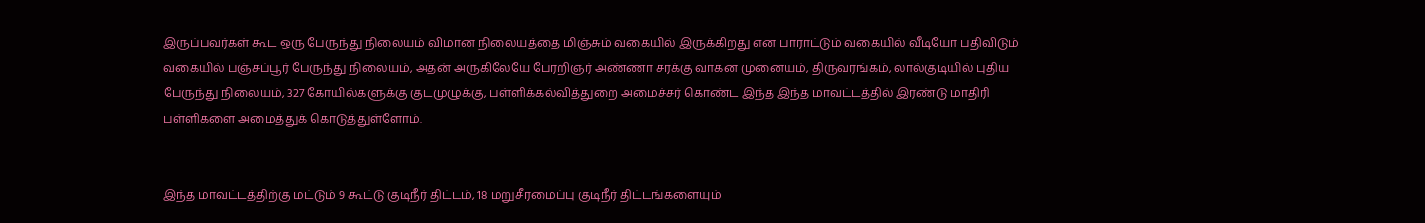இருப்பவர்கள் கூட ஒரு பேருந்து நிலையம் விமான நிலையத்தை மிஞ்சும் வகையில் இருக்கிறது என பாராட்டும் வகையில் வீடியோ பதிவிடும் வகையில் பஞ்சப்பூர் பேருந்து நிலையம், அதன் அருகிலேயே பேரறிஞர் அண்ணா சரக்கு வாகன முனையம், திருவரங்கம், லால்குடியில் புதிய பேருந்து நிலையம், 327 கோயில்களுக்கு குடமுழுக்கு, பள்ளிக்கல்வித்துறை அமைச்சர் கொண்ட இந்த இந்த மாவட்டத்தில் இரண்டு மாதிரி பள்ளிகளை அமைத்துக் கொடுத்துள்ளோம்.


இந்த மாவட்டத்திற்கு மட்டும் 9 கூட்டு குடிநீர் திட்டம், 18 மறுசீரமைப்பு குடிநீர் திட்டங்களையும்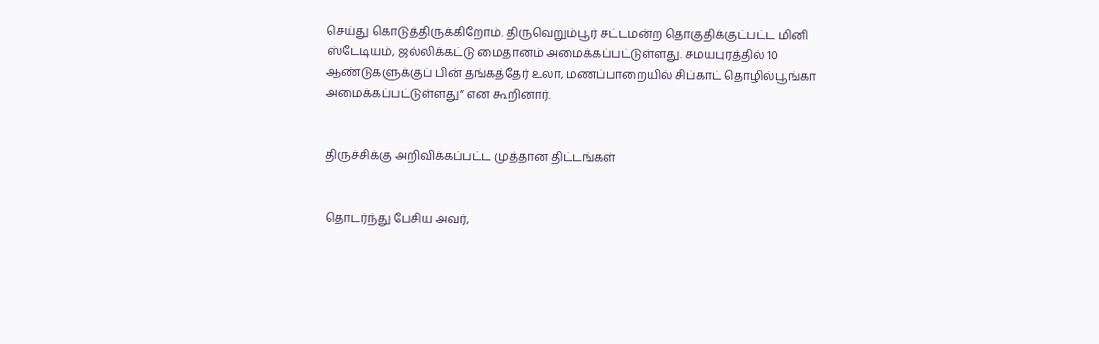செய்து கொடுத்திருக்கிறோம். திருவெறும்பூர் சட்டமன்ற தொகுதிக்குட்பட்ட மினி ஸ்டேடியம், ஜல்லிக்கட்டு மைதானம் அமைக்கப்பட்டுள்ளது. சமயபுரத்தில் 10 ஆண்டுகளுக்குப் பின் தங்கத்தேர் உலா, மணப்பாறையில் சிப்காட் தொழில்பூங்கா அமைக்கப்பட்டுள்ளது” என கூறினார்.


திருச்சிக்கு அறிவிக்கப்பட்ட முத்தான திட்டங்கள்


தொடர்ந்து பேசிய அவர்,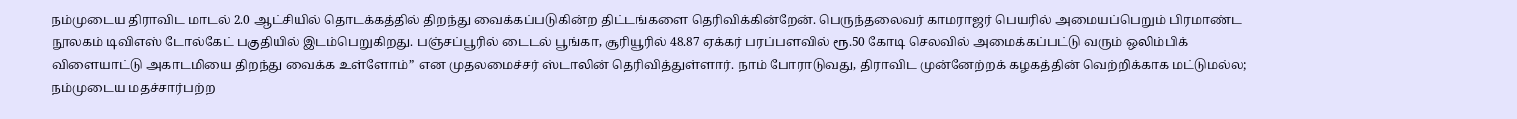நம்முடைய திராவிட மாடல் 2.0 ஆட்சியில் தொடக்கத்தில் திறந்து வைக்கப்படுகின்ற திட்டங்களை தெரிவிக்கின்றேன். பெருந்தலைவர் காமராஜர் பெயரில் அமையப்பெறும் பிரமாண்ட நூலகம் டிவிஎஸ் டோல்கேட் பகுதியில் இடம்பெறுகிறது. பஞ்சப்பூரில் டைடல் பூங்கா, சூரியூரில் 48.87 ஏக்கர் பரப்பளவில் ரூ.50 கோடி செலவில் அமைக்கப்பட்டு வரும் ஒலிம்பிக் விளையாட்டு அகாடமியை திறந்து வைக்க உள்ளோம்” என முதலமைச்சர் ஸ்டாலின் தெரிவித்துள்ளார். நாம் போராடுவது, திராவிட முன்னேற்றக் கழகத்தின் வெற்றிக்காக மட்டுமல்ல; நம்முடைய மதச்சார்பற்ற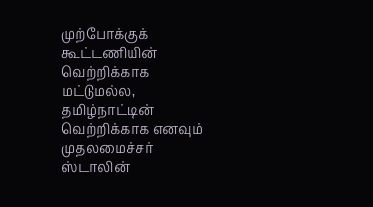முற்போக்குக் கூட்டணியின் வெற்றிக்காக மட்டுமல்ல, தமிழ்நாட்டின் வெற்றிக்காக எனவும் முதலமைச்சர் ஸ்டாலின்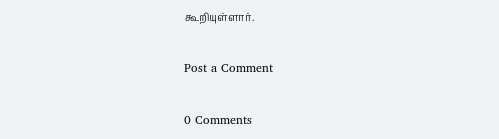கூறியுள்ளார்.

Post a Comment

0 Comments